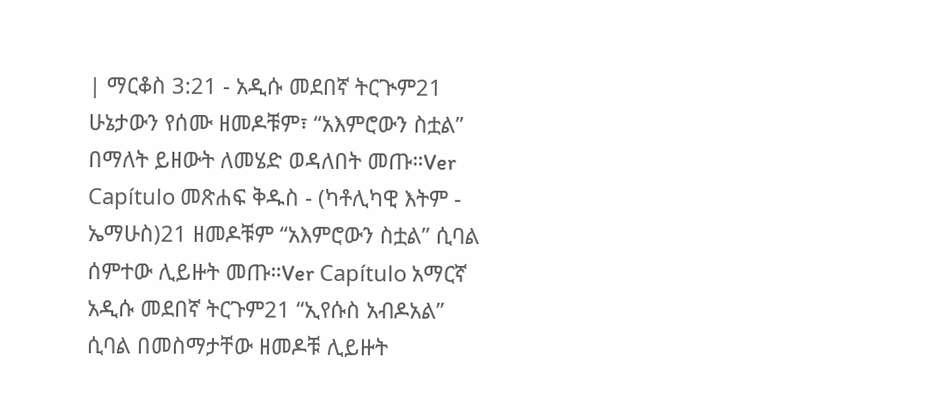| ማርቆስ 3:21 - አዲሱ መደበኛ ትርጒም21 ሁኔታውን የሰሙ ዘመዶቹም፣ “አእምሮውን ስቷል” በማለት ይዘውት ለመሄድ ወዳለበት መጡ።Ver Capítulo መጽሐፍ ቅዱስ - (ካቶሊካዊ እትም - ኤማሁስ)21 ዘመዶቹም “አእምሮውን ስቷል” ሲባል ሰምተው ሊይዙት መጡ።Ver Capítulo አማርኛ አዲሱ መደበኛ ትርጉም21 “ኢየሱስ አብዶአል” ሲባል በመስማታቸው ዘመዶቹ ሊይዙት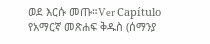ወደ እርሱ መጡ።Ver Capítulo የአማርኛ መጽሐፍ ቅዱስ (ሰማንያ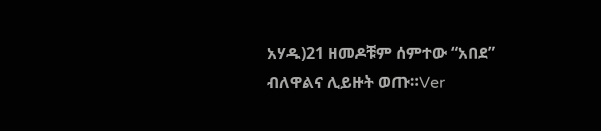አሃዱ)21 ዘመዶቹም ሰምተው “አበደ” ብለዋልና ሊይዙት ወጡ።Ver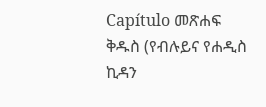Capítulo መጽሐፍ ቅዱስ (የብሉይና የሐዲስ ኪዳን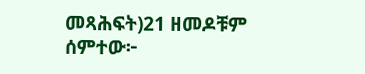መጻሕፍት)21 ዘመዶቹም ሰምተው፦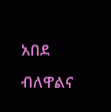አበደ ብለዋልና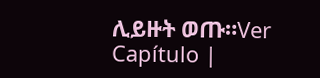ሊይዙት ወጡ።Ver Capítulo |